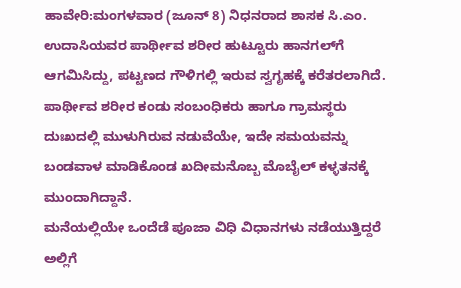ಹಾವೇರಿ:ಮಂಗಳವಾರ (ಜೂನ್‌ 8) ನಿಧನರಾದ ಶಾಸಕ ಸಿ.ಎಂ. ಉದಾಸಿಯವರ ಪಾರ್ಥೀವ ಶರೀರ ಹುಟ್ಟೂರು ಹಾನಗಲ್‌ಗೆ ಆಗಮಿಸಿದ್ದು, ಪಟ್ಟಣದ ಗೌಳಿಗಲ್ಲಿ ಇರುವ ಸ್ವಗೃಹಕ್ಕೆ ಕರೆತರಲಾಗಿದೆ.
ಪಾರ್ಥೀವ ಶರೀರ ಕಂಡು ಸಂಬಂಧಿಕರು ಹಾಗೂ ಗ್ರಾಮಸ್ಥರು ದುಃಖದಲ್ಲಿ ಮುಳುಗಿರುವ ನಡುವೆಯೇ, ಇದೇ ಸಮಯವನ್ನು ಬಂಡವಾಳ ಮಾಡಿಕೊಂಡ ಖದೀಮನೊಬ್ಬ ಮೊಬೈಲ್‌ ಕಳ್ಳತನಕ್ಕೆ ಮುಂದಾಗಿದ್ದಾನೆ.
ಮನೆಯಲ್ಲಿಯೇ ಒಂದೆಡೆ ಪೂಜಾ ವಿಧಿ ವಿಧಾನಗಳು ನಡೆಯುತ್ತಿದ್ದರೆ ಅಲ್ಲಿಗೆ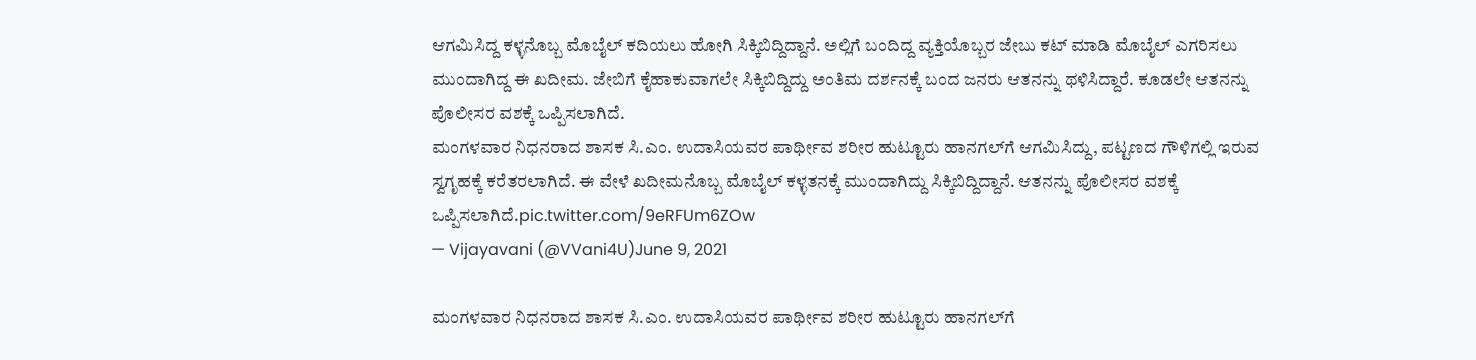ಆಗಮಿಸಿದ್ದ ಕಳ್ಳನೊಬ್ಬ ಮೊಬೈಲ್‌ ಕದಿಯಲು ಹೋಗಿ ಸಿಕ್ಕಿಬಿದ್ದಿದ್ದಾನೆ. ಅಲ್ಲಿಗೆ ಬಂದಿದ್ದ ವ್ಯಕ್ತಿಯೊಬ್ಬರ ಜೇಬು ಕಟ್ ಮಾಡಿ ಮೊಬೈಲ್ ಎಗರಿಸಲು ಮುಂದಾಗಿದ್ದ ಈ ಖದೀಮ. ಜೇಬಿಗೆ ಕೈಹಾಕುವಾಗಲೇ ಸಿಕ್ಕಿಬಿದ್ದಿದ್ದು ಅಂತಿಮ ದರ್ಶನಕ್ಕೆ ಬಂದ ಜನರು ಆತನನ್ನು ಥಳಿಸಿದ್ದಾರೆ. ಕೂಡಲೇ ಆತನನ್ನು ಪೊಲೀಸರ ವಶಕ್ಕೆ ಒಪ್ಪಿಸಲಾಗಿದೆ.
ಮಂಗಳವಾರ ನಿಧನರಾದ ಶಾಸಕ ಸಿ.ಎಂ. ಉದಾಸಿಯವರ ಪಾರ್ಥೀವ ಶರೀರ ಹುಟ್ಟೂರು ಹಾನಗಲ್‌ಗೆ ಆಗಮಿಸಿದ್ದು, ಪಟ್ಟಣದ ಗೌಳಿಗಲ್ಲಿ ಇರುವ ಸ್ವಗೃಹಕ್ಕೆ ಕರೆತರಲಾಗಿದೆ. ಈ ವೇಳೆ ಖದೀಮನೊಬ್ಬ ಮೊಬೈಲ್‌ ಕಳ್ಳತನಕ್ಕೆ ಮುಂದಾಗಿದ್ದು ಸಿಕ್ಕಿಬಿದ್ದಿದ್ದಾನೆ. ಆತನನ್ನು ಪೊಲೀಸರ ವಶಕ್ಕೆ ಒಪ್ಪಿಸಲಾಗಿದೆ.pic.twitter.com/9eRFUm6ZOw
— Vijayavani (@VVani4U)June 9, 2021

ಮಂಗಳವಾರ ನಿಧನರಾದ ಶಾಸಕ ಸಿ.ಎಂ. ಉದಾಸಿಯವರ ಪಾರ್ಥೀವ ಶರೀರ ಹುಟ್ಟೂರು ಹಾನಗಲ್‌ಗೆ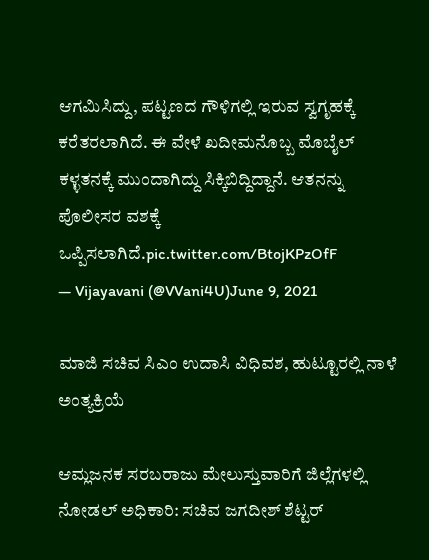ಆಗಮಿಸಿದ್ದು, ಪಟ್ಟಣದ ಗೌಳಿಗಲ್ಲಿ ಇರುವ ಸ್ವಗೃಹಕ್ಕೆ ಕರೆತರಲಾಗಿದೆ. ಈ ವೇಳೆ ಖದೀಮನೊಬ್ಬ ಮೊಬೈಲ್‌ ಕಳ್ಳತನಕ್ಕೆ ಮುಂದಾಗಿದ್ದು ಸಿಕ್ಕಿಬಿದ್ದಿದ್ದಾನೆ. ಆತನನ್ನು ಪೊಲೀಸರ ವಶಕ್ಕೆ ಒಪ್ಪಿಸಲಾಗಿದೆ.pic.twitter.com/BtojKPzOfF
— Vijayavani (@VVani4U)June 9, 2021

ಮಾಜಿ ಸಚಿವ ಸಿಎಂ ಉದಾಸಿ ವಿಧಿವಶ, ಹುಟ್ಟೂರಲ್ಲಿ ನಾಳೆ ಅಂತ್ಯಕ್ರಿಯೆ

ಆಮ್ಲಜನಕ ಸರಬರಾಜು ಮೇಲುಸ್ತುವಾರಿಗೆ ಜಿಲ್ಲೆಗಳಲ್ಲಿ ನೋಡಲ್‌ ಅಧಿಕಾರಿ: ಸಚಿವ ಜಗದೀಶ್‌ ಶೆಟ್ಟರ್‌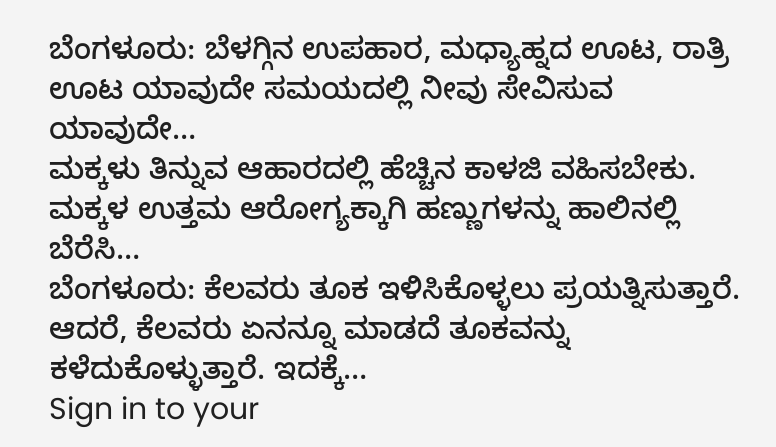ಬೆಂಗಳೂರು: ಬೆಳಗ್ಗಿನ ಉಪಹಾರ, ಮಧ್ಯಾಹ್ನದ ಊಟ, ರಾತ್ರಿ ಊಟ ಯಾವುದೇ ಸಮಯದಲ್ಲಿ ನೀವು ಸೇವಿಸುವ ಯಾವುದೇ…
ಮಕ್ಕಳು ತಿನ್ನುವ ಆಹಾರದಲ್ಲಿ ಹೆಚ್ಚಿನ ಕಾಳಜಿ ವಹಿಸಬೇಕು. ಮಕ್ಕಳ ಉತ್ತಮ ಆರೋಗ್ಯಕ್ಕಾಗಿ ಹಣ್ಣುಗಳನ್ನು ಹಾಲಿನಲ್ಲಿ ಬೆರೆಸಿ…
ಬೆಂಗಳೂರು: ಕೆಲವರು ತೂಕ ಇಳಿಸಿಕೊಳ್ಳಲು ಪ್ರಯತ್ನಿಸುತ್ತಾರೆ. ಆದರೆ, ಕೆಲವರು ಏನನ್ನೂ ಮಾಡದೆ ತೂಕವನ್ನು ಕಳೆದುಕೊಳ್ಳುತ್ತಾರೆ. ಇದಕ್ಕೆ…
Sign in to your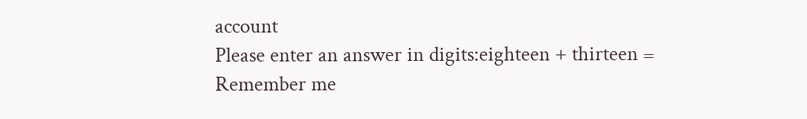account
Please enter an answer in digits:eighteen + thirteen =
Remember me